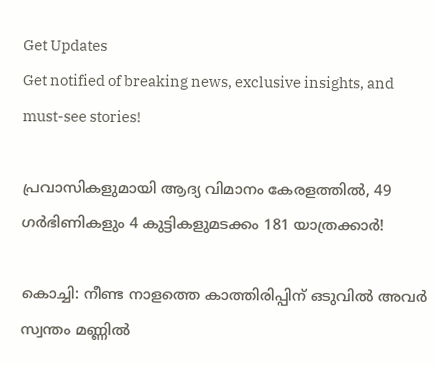Get Updates
Get notified of breaking news, exclusive insights, and must-see stories!

പ്രവാസികളുമായി ആദ്യ വിമാനം കേരളത്തിൽ, 49 ഗർഭിണികളും 4 കുട്ടികളുമടക്കം 181 യാത്രക്കാർ!

കൊച്ചി: നീണ്ട നാളത്തെ കാത്തിരിപ്പിന് ഒടുവില്‍ അവര്‍ സ്വന്തം മണ്ണില്‍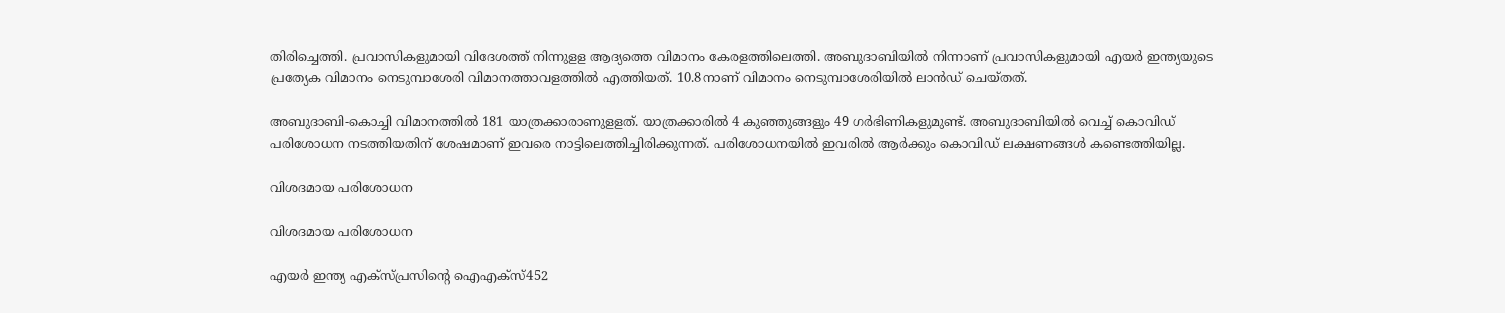തിരിച്ചെത്തി. പ്രവാസികളുമായി വിദേശത്ത് നിന്നുളള ആദ്യത്തെ വിമാനം കേരളത്തിലെത്തി. അബുദാബിയില്‍ നിന്നാണ് പ്രവാസികളുമായി എയര്‍ ഇന്ത്യയുടെ പ്രത്യേക വിമാനം നെടുമ്പാശേരി വിമാനത്താവളത്തില്‍ എത്തിയത്. 10.8നാണ് വിമാനം നെടുമ്പാശേരിയിൽ ലാൻഡ് ചെയ്തത്.

അബുദാബി-കൊച്ചി വിമാനത്തില്‍ 181 യാത്രക്കാരാണുളളത്. യാത്രക്കാരില്‍ 4 കുഞ്ഞുങ്ങളും 49 ഗര്‍ഭിണികളുമുണ്ട്. അബുദാബിയില്‍ വെച്ച് കൊവിഡ് പരിശോധന നടത്തിയതിന് ശേഷമാണ് ഇവരെ നാട്ടിലെത്തിച്ചിരിക്കുന്നത്. പരിശോധനയില്‍ ഇവരില്‍ ആര്‍ക്കും കൊവിഡ് ലക്ഷണങ്ങള്‍ കണ്ടെത്തിയില്ല.

വിശദമായ പരിശോധന

വിശദമായ പരിശോധന

എയര്‍ ഇന്ത്യ എക്‌സ്പ്രസിന്റെ ഐഎക്‌സ്452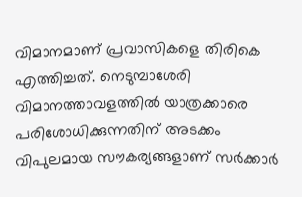വിമാനമാണ് പ്രവാസികളെ തിരികെ എത്തിച്ചത്. നെടുമ്പാശേരി വിമാനത്താവളത്തില്‍ യാത്രക്കാരെ പരിശോധിക്കുന്നതിന് അടക്കം വിപുലമായ സൗകര്യങ്ങളാണ് സര്‍ക്കാര്‍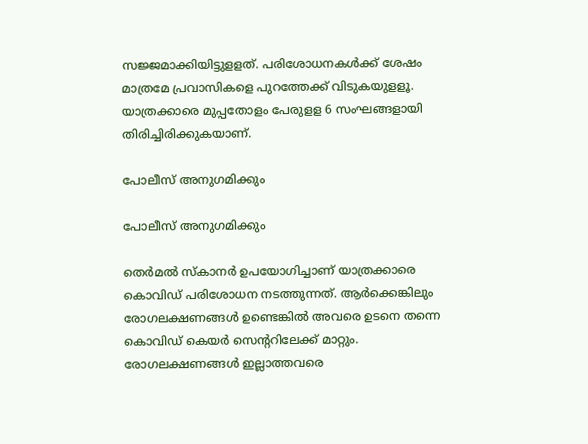സജ്ജമാക്കിയിട്ടുളളത്. പരിശോധനകള്‍ക്ക് ശേഷം മാത്രമേ പ്രവാസികളെ പുറത്തേക്ക് വിടുകയുളളൂ. യാത്രക്കാരെ മുപ്പതോളം പേരുളള 6 സംഘങ്ങളായി തിരിച്ചിരിക്കുകയാണ്.

പോലീസ് അനുഗമിക്കും

പോലീസ് അനുഗമിക്കും

തെര്‍മല്‍ സ്‌കാനര്‍ ഉപയോഗിച്ചാണ് യാത്രക്കാരെ കൊവിഡ് പരിശോധന നടത്തുന്നത്. ആര്‍ക്കെങ്കിലും രോഗലക്ഷണങ്ങള്‍ ഉണ്ടെങ്കില്‍ അവരെ ഉടനെ തന്നെ കൊവിഡ് കെയര്‍ സെന്ററിലേക്ക് മാറ്റും. രോഗലക്ഷണങ്ങള്‍ ഇല്ലാത്തവരെ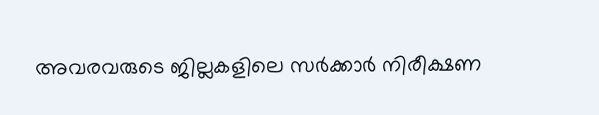അവരവരുടെ ജില്ലകളിലെ സര്‍ക്കാര്‍ നിരീക്ഷണ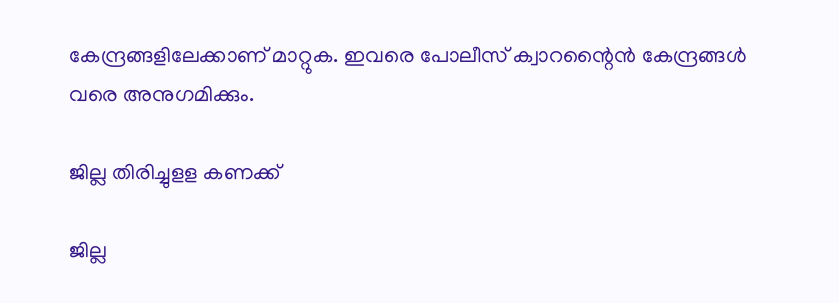കേന്ദ്രങ്ങളിലേക്കാണ് മാറ്റുക. ഇവരെ പോലീസ് ക്വാറന്റൈന്‍ കേന്ദ്രങ്ങള്‍ വരെ അനുഗമിക്കും.

ജില്ല തിരിച്ചുളള കണക്ക്

ജില്ല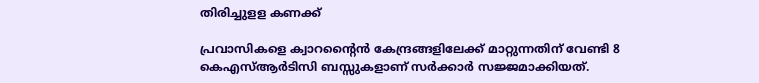തിരിച്ചുളള കണക്ക്

പ്രവാസികളെ ക്വാറന്റൈന്‍ കേന്ദ്രങ്ങളിലേക്ക് മാറ്റുന്നതിന് വേണ്ടി 8 കെഎസ്ആര്‍ടിസി ബസ്സുകളാണ് സര്‍ക്കാര്‍ സജ്ജമാക്കിയത്.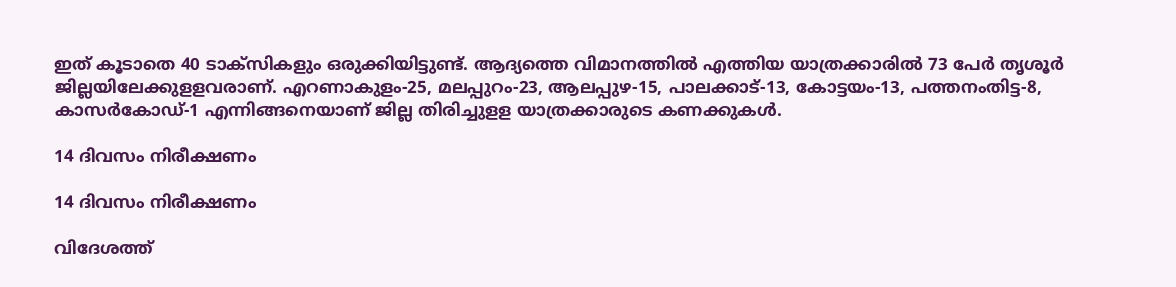ഇത് കൂടാതെ 40 ടാക്‌സികളും ഒരുക്കിയിട്ടുണ്ട്. ആദ്യത്തെ വിമാനത്തില്‍ എത്തിയ യാത്രക്കാരില്‍ 73 പേര്‍ തൃശൂര്‍ ജില്ലയിലേക്കുളളവരാണ്. എറണാകുളം-25, മലപ്പുറം-23, ആലപ്പുഴ-15, പാലക്കാട്-13, കോട്ടയം-13, പത്തനംതിട്ട-8, കാസര്‍കോഡ്-1 എന്നിങ്ങനെയാണ് ജില്ല തിരിച്ചുളള യാത്രക്കാരുടെ കണക്കുകള്‍.

14 ദിവസം നിരീക്ഷണം

14 ദിവസം നിരീക്ഷണം

വിദേശത്ത്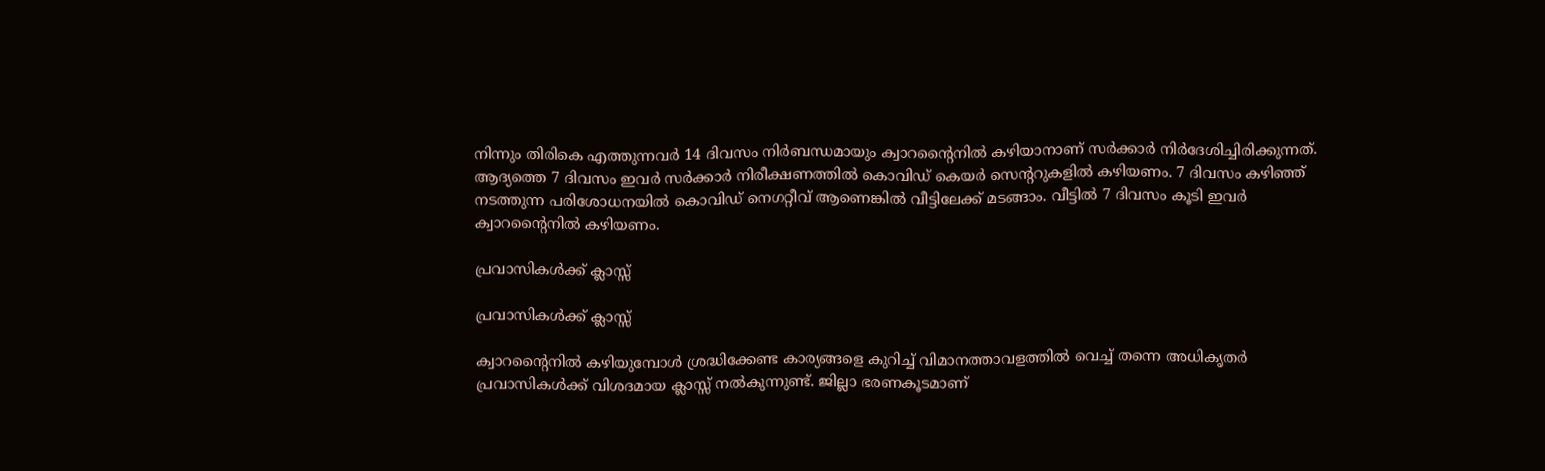നിന്നും തിരികെ എത്തുന്നവര്‍ 14 ദിവസം നിര്‍ബന്ധമായും ക്വാറന്റൈനില്‍ കഴിയാനാണ് സര്‍ക്കാര്‍ നിര്‍ദേശിച്ചിരിക്കുന്നത്. ആദ്യത്തെ 7 ദിവസം ഇവര്‍ സര്‍ക്കാര്‍ നിരീക്ഷണത്തില്‍ കൊവിഡ് കെയര്‍ സെന്ററുകളില്‍ കഴിയണം. 7 ദിവസം കഴിഞ്ഞ് നടത്തുന്ന പരിശോധനയില്‍ കൊവിഡ് നെഗറ്റീവ് ആണെങ്കില്‍ വീട്ടിലേക്ക് മടങ്ങാം. വീട്ടില്‍ 7 ദിവസം കൂടി ഇവര്‍ ക്വാറന്റൈനില്‍ കഴിയണം.

പ്രവാസികൾക്ക് ക്ലാസ്സ്

പ്രവാസികൾക്ക് ക്ലാസ്സ്

ക്വാറന്റൈനില്‍ കഴിയുമ്പോള്‍ ശ്രദ്ധിക്കേണ്ട കാര്യങ്ങളെ കുറിച്ച് വിമാനത്താവളത്തില്‍ വെച്ച് തന്നെ അധികൃതര്‍ പ്രവാസികള്‍ക്ക് വിശദമായ ക്ലാസ്സ് നല്‍കുന്നുണ്ട്. ജില്ലാ ഭരണകൂടമാണ്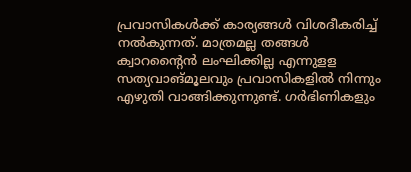പ്രവാസികള്‍ക്ക് കാര്യങ്ങള്‍ വിശദീകരിച്ച് നല്‍കുന്നത്. മാത്രമല്ല തങ്ങള്‍ ക്വാറന്റൈന്‍ ലംഘിക്കില്ല എന്നുളള സത്യവാങ്മൂലവും പ്രവാസികളില്‍ നിന്നും എഴുതി വാങ്ങിക്കുന്നുണ്ട്. ഗര്‍ഭിണികളും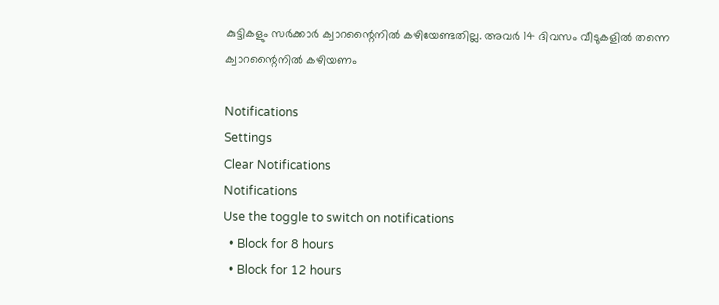കുട്ടികളും സര്‍ക്കാര്‍ ക്വാറന്റൈനില്‍ കഴിയേണ്ടതില്ല. അവര്‍ 14 ദിവസം വീടുകളില്‍ തന്നെ ക്വാറന്റൈനില്‍ കഴിയണം

Notifications
Settings
Clear Notifications
Notifications
Use the toggle to switch on notifications
  • Block for 8 hours
  • Block for 12 hours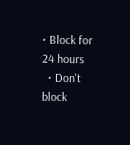• Block for 24 hours
  • Don't block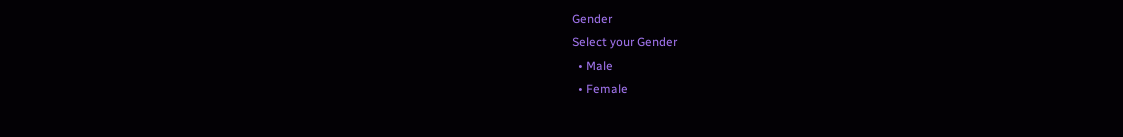Gender
Select your Gender
  • Male
  • Female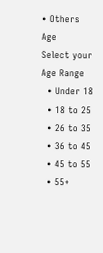• Others
Age
Select your Age Range
  • Under 18
  • 18 to 25
  • 26 to 35
  • 36 to 45
  • 45 to 55
  • 55+